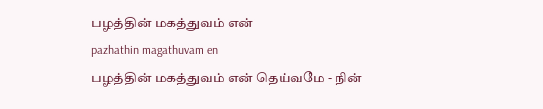பழத்தின் மகத்துவம் என்
pazhathin magathuvam en
பழத்தின் மகத்துவம் என் தெய்வமே - நின்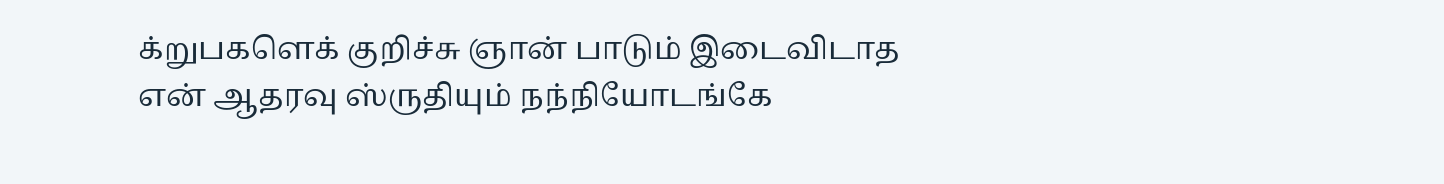க்றுபகளெக் குறிச்சு ஞான் பாடும் இடைவிடாத என் ஆதரவு ஸ்ருதியும் நந்நியோடங்கே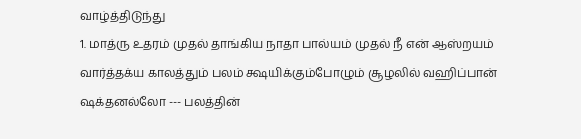வாழ்த்திடுந்து
1. மாத்ரு உதரம் முதல் தாங்கிய நாதா பால்யம் முதல் நீ என் ஆஸ்றயம் வார்த்தக்ய காலத்தும் பலம் க்ஷயிக்கும்போழும் சூழலில் வஹிப்பான் ஷக்தனல்லோ --- பலத்தின்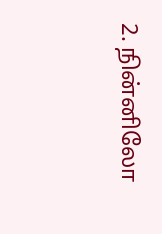2. நின்னிலோ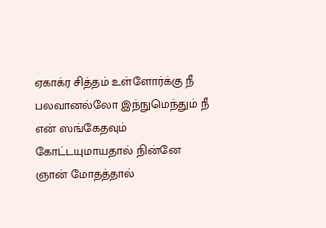ஏகாக்ர சித்தம் உள்ளோர்க்கு நீ பலவானல்லோ இந்நுமெந்தும் நீ என் ஸங்கேதவும் கோட்டயுமாயதால் நின்னே ஞான் மோதத்தால்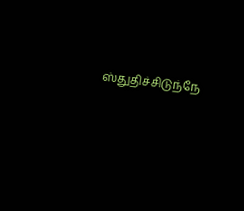ஸ்துதிச்சிடுந்நே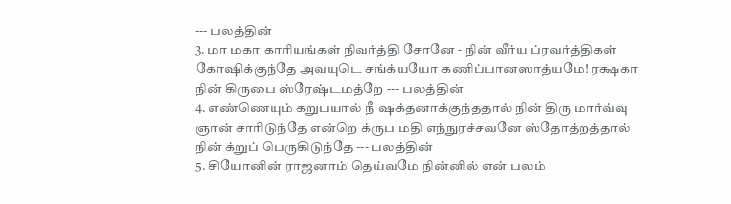--- பலத்தின்
3. மா மகா காரியங்கள் நிவர்த்தி சோனே - நின் வீர்ய ப்ரவர்த்திகள் கோஷிக்குந்தே அவயுடெ சங்க்யயோ கணிப்பானஸாத்யமே! ரக்ஷகா நின் கிருபை ஸ்ரேஷ்டமத்றே --- பலத்தின்
4. எண்ணெயும் கறுபயால் நீ ஷக்தனாக்குந்ததால் நின் திரு மார்வ்வு ஞான் சாரிடுந்தே என்றெ க்ருப மதி எந்நுரச்சவனே ஸ்தோத்றத்தால் நின் க்றுப் பெருகிடுந்தே --- பலத்தின்
5. சியோனின் ராஜனாம் தெய்வமே நின்னில் என் பலம்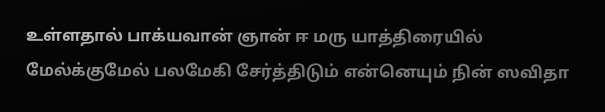உள்ளதால் பாக்யவான் ஞான் ஈ மரு யாத்திரையில் மேல்க்குமேல் பலமேகி சேர்த்திடும் என்னெயும் நின் ஸவிதா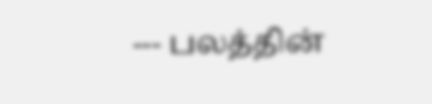--- பலத்தின்